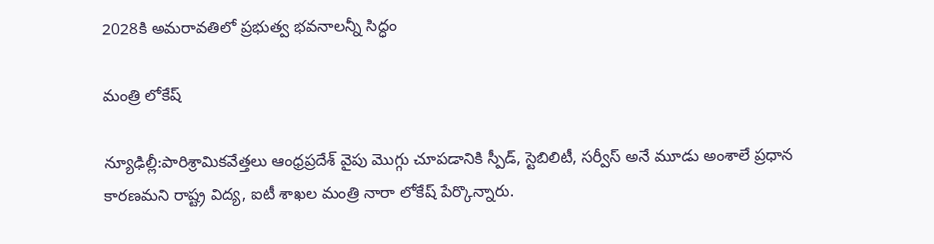2028కి అమరావతిలో ప్రభుత్వ భవనాలన్నీ సిద్ధం

మంత్రి లోకేష్

న్యూఢిల్లీ:పారిశ్రామికవేత్తలు ఆంధ్రప్రదేశ్ వైపు మొగ్గు చూపడానికి స్పీడ్, స్టెబిలిటీ, సర్వీస్ అనే మూడు అంశాలే ప్రధాన కారణమని రాష్ట్ర విద్య, ఐటీ శాఖల మంత్రి నారా లోకేష్ పేర్కొన్నారు.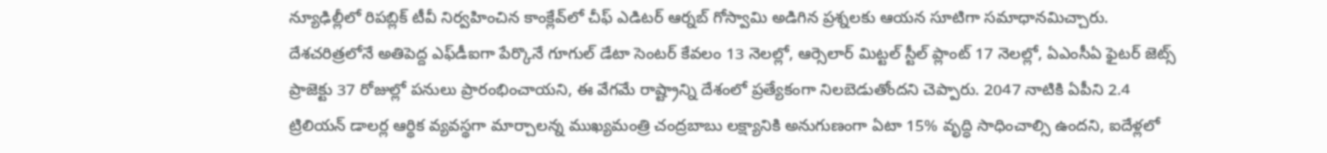న్యూఢిల్లీలో రిపబ్లిక్ టీవీ నిర్వహించిన కాంక్లేవ్‌లో చీఫ్ ఎడిటర్ ఆర్నబ్ గోస్వామి అడిగిన ప్రశ్నలకు ఆయన సూటిగా సమాధానమిచ్చారు. దేశచరిత్రలోనే అతిపెద్ద ఎఫ్‌డీఐగా పేర్కొనే గూగుల్ డేటా సెంటర్ కేవలం 13 నెలల్లో, ఆర్సెలార్ మిట్టల్ స్టీల్ ప్లాంట్ 17 నెలల్లో, ఏఎంసీఏ ఫైటర్ జెట్స్ ప్రాజెక్టు 37 రోజుల్లో పనులు ప్రారంభించాయని, ఈ వేగమే రాష్ట్రాన్ని దేశంలో ప్రత్యేకంగా నిలబెడుతోందని చెప్పారు. 2047 నాటికి ఏపీని 2.4 ట్రిలియన్ డాలర్ల ఆర్థిక వ్యవస్థగా మార్చాలన్న ముఖ్యమంత్రి చంద్రబాబు లక్ష్యానికి అనుగుణంగా ఏటా 15% వృద్ధి సాధించాల్సి ఉందని, ఐదేళ్లలో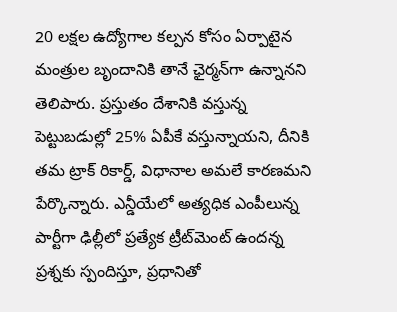20 లక్షల ఉద్యోగాల కల్పన కోసం ఏర్పాటైన మంత్రుల బృందానికి తానే ఛైర్మన్‌గా ఉన్నానని తెలిపారు. ప్రస్తుతం దేశానికి వస్తున్న పెట్టుబడుల్లో 25% ఏపీకే వస్తున్నాయని, దీనికి తమ ట్రాక్ రికార్డ్, విధానాల అమలే కారణమని పేర్కొన్నారు. ఎన్డీయేలో అత్యధిక ఎంపీలున్న పార్టీగా ఢిల్లీలో ప్రత్యేక ట్రీట్‌మెంట్ ఉందన్న ప్రశ్నకు స్పందిస్తూ, ప్రధానితో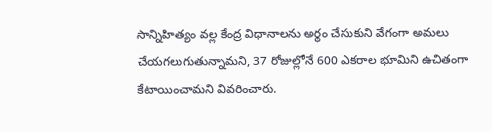సాన్నిహిత్యం వల్ల కేంద్ర విధానాలను అర్థం చేసుకుని వేగంగా అమలు చేయగలుగుతున్నామని, 37 రోజుల్లోనే 600 ఎకరాల భూమిని ఉచితంగా కేటాయించామని వివరించారు.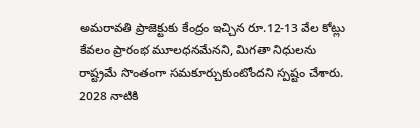అమరావతి ప్రాజెక్టుకు కేంద్రం ఇచ్చిన రూ.12-13 వేల కోట్లు కేవలం ప్రారంభ మూలధనమేనని, మిగతా నిధులను రాష్ట్రమే సొంతంగా సమకూర్చుకుంటోందని స్పష్టం చేశారు. 2028 నాటికి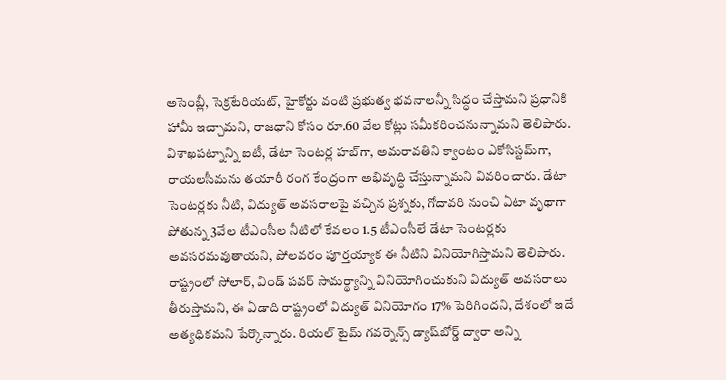అసెంబ్లీ, సెక్రటేరియట్, హైకోర్టు వంటి ప్రభుత్వ భవనాలన్నీ సిద్ధం చేస్తామని ప్రధానికి హామీ ఇచ్చామని, రాజధాని కోసం రూ.60 వేల కోట్లు సమీకరించనున్నామని తెలిపారు. విశాఖపట్నాన్ని ఐటీ, డేటా సెంటర్ల హబ్‌గా, అమరావతిని క్వాంటం ఎకోసిస్టమ్‌గా, రాయలసీమను తయారీ రంగ కేంద్రంగా అభివృద్ధి చేస్తున్నామని వివరించారు. డేటా సెంటర్లకు నీటి, విద్యుత్ అవసరాలపై వచ్చిన ప్రశ్నకు, గోదావరి నుంచి ఏటా వృథాగా పోతున్న 3వేల టీఎంసీల నీటిలో కేవలం 1.5 టీఎంసీలే డేటా సెంటర్లకు అవసరమవుతాయని, పోలవరం పూర్తయ్యాక ఈ నీటిని వినియోగిస్తామని తెలిపారు. రాష్ట్రంలో సోలార్, విండ్ పవర్ సామర్థ్యాన్ని వినియోగించుకుని విద్యుత్ అవసరాలు తీరుస్తామని, ఈ ఏడాది రాష్ట్రంలో విద్యుత్ వినియోగం 17% పెరిగిందని, దేశంలో ఇదే అత్యధికమని పేర్కొన్నారు. రియల్ టైమ్ గవర్నెన్స్ డ్యాష్‌బోర్డ్ ద్వారా అన్ని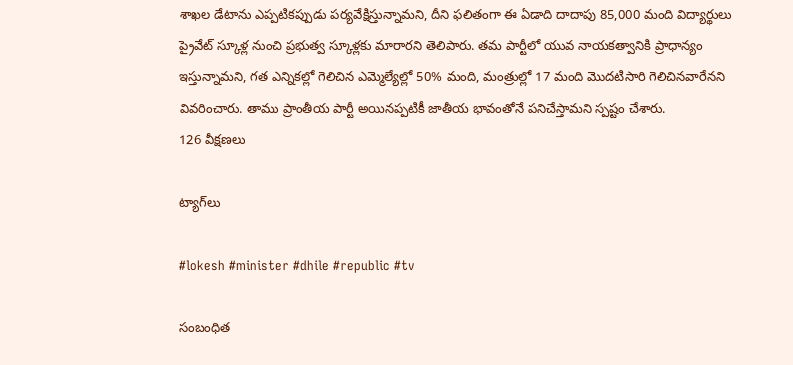శాఖల డేటాను ఎప్పటికప్పుడు పర్యవేక్షిస్తున్నామని, దీని ఫలితంగా ఈ ఏడాది దాదాపు 85,000 మంది విద్యార్థులు ప్రైవేట్ స్కూళ్ల నుంచి ప్రభుత్వ స్కూళ్లకు మారారని తెలిపారు. తమ పార్టీలో యువ నాయకత్వానికి ప్రాధాన్యం ఇస్తున్నామని, గత ఎన్నికల్లో గెలిచిన ఎమ్మెల్యేల్లో 50% మంది, మంత్రుల్లో 17 మంది మొదటిసారి గెలిచినవారేనని వివరించారు. తాము ప్రాంతీయ పార్టీ అయినప్పటికీ జాతీయ భావంతోనే పనిచేస్తామని స్పష్టం చేశారు.
126 వీక్షణలు

ట్యాగ్‌లు

#lokesh #minister #dhile #republic #tv

సంబంధిత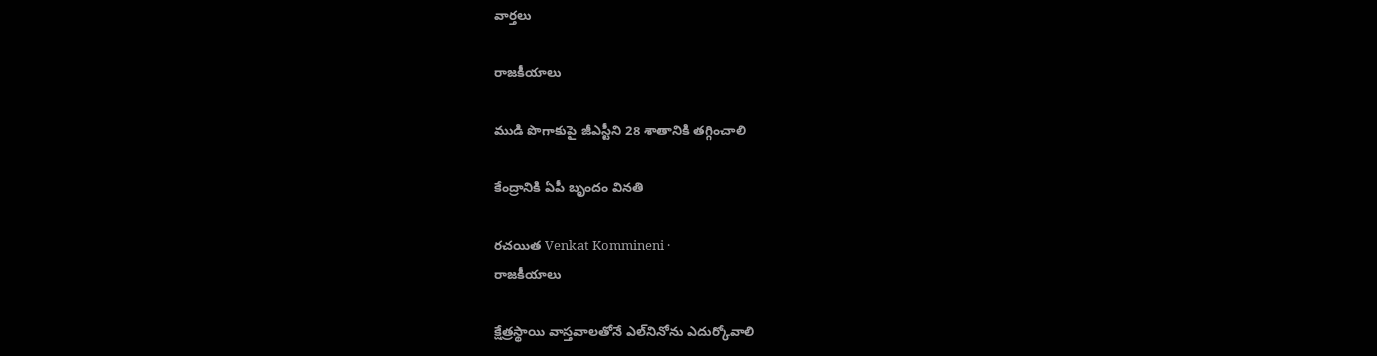వార్తలు

రాజకీయాలు

ముడి పొగాకుపై జీఎస్టీని 28 శాతానికి తగ్గించాలి

కేంద్రానికి ఏపీ బృందం వినతి

రచయిత Venkat Kommineni ·
రాజకీయాలు

క్షేత్రస్థాయి వాస్తవాలతోనే ఎల్‌నినోను ఎదుర్కోవాలి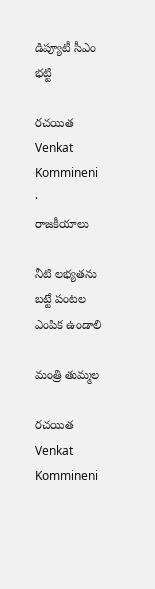డిప్యూటీ సీఎం భట్టి

రచయిత Venkat Kommineni ·
రాజకీయాలు

నీటి లభ్యతను బట్టే పంటల ఎంపిక ఉండాలి

మంత్రి తుమ్మల

రచయిత Venkat Kommineni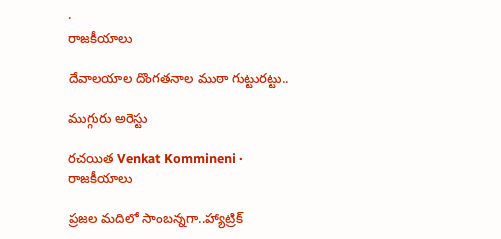·
రాజకీయాలు

దేవాలయాల దొంగతనాల ముఠా గుట్టురట్టు..

ముగ్గురు అరెస్టు

రచయిత Venkat Kommineni ·
రాజకీయాలు

ప్రజల మదిలో సాంబన్నగా..హ్యాట్రిక్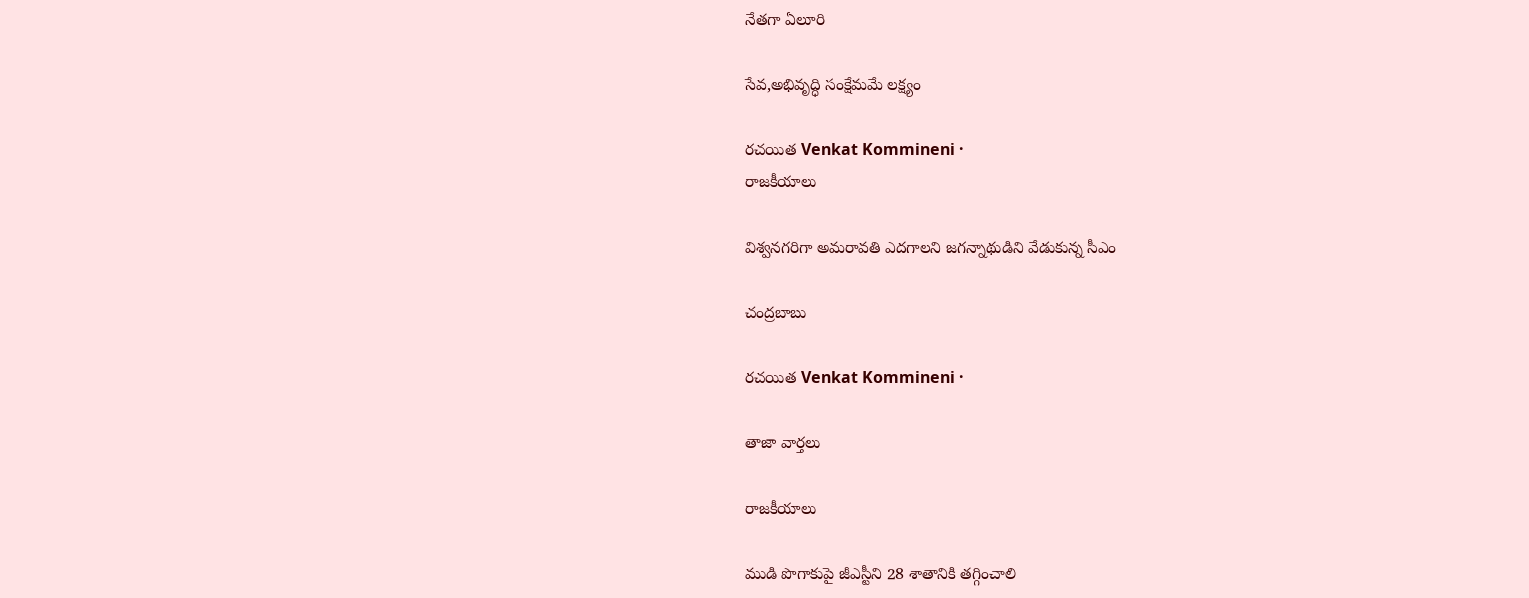నేతగా ఏలూరి

సేవ,అభివృద్ధి సంక్షేమమే లక్ష్యం

రచయిత Venkat Kommineni ·
రాజకీయాలు

విశ్వనగరిగా అమరావతి ఎదగాలని జగన్నాథుడిని వేడుకున్న సీఎం

చంద్రబాబు

రచయిత Venkat Kommineni ·

తాజా వార్తలు

రాజకీయాలు

ముడి పొగాకుపై జీఎస్టీని 28 శాతానికి తగ్గించాలి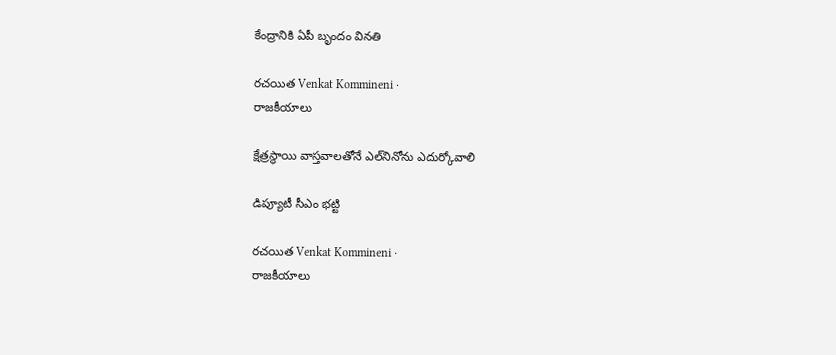కేంద్రానికి ఏపీ బృందం వినతి

రచయిత Venkat Kommineni ·
రాజకీయాలు

క్షేత్రస్థాయి వాస్తవాలతోనే ఎల్‌నినోను ఎదుర్కోవాలి

డిప్యూటీ సీఎం భట్టి

రచయిత Venkat Kommineni ·
రాజకీయాలు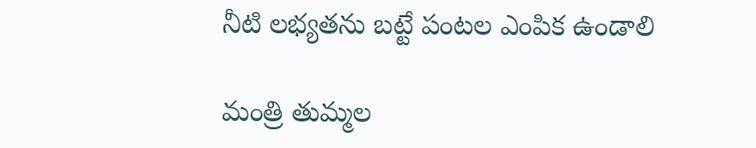నీటి లభ్యతను బట్టే పంటల ఎంపిక ఉండాలి

మంత్రి తుమ్మల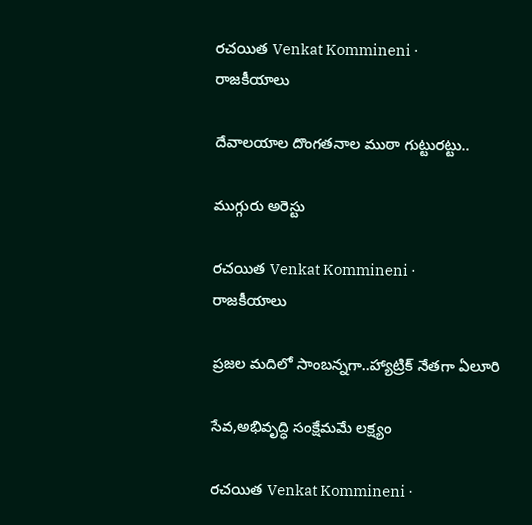రచయిత Venkat Kommineni ·
రాజకీయాలు

దేవాలయాల దొంగతనాల ముఠా గుట్టురట్టు..

ముగ్గురు అరెస్టు

రచయిత Venkat Kommineni ·
రాజకీయాలు

ప్రజల మదిలో సాంబన్నగా..హ్యాట్రిక్ నేతగా ఏలూరి

సేవ,అభివృద్ధి సంక్షేమమే లక్ష్యం

రచయిత Venkat Kommineni ·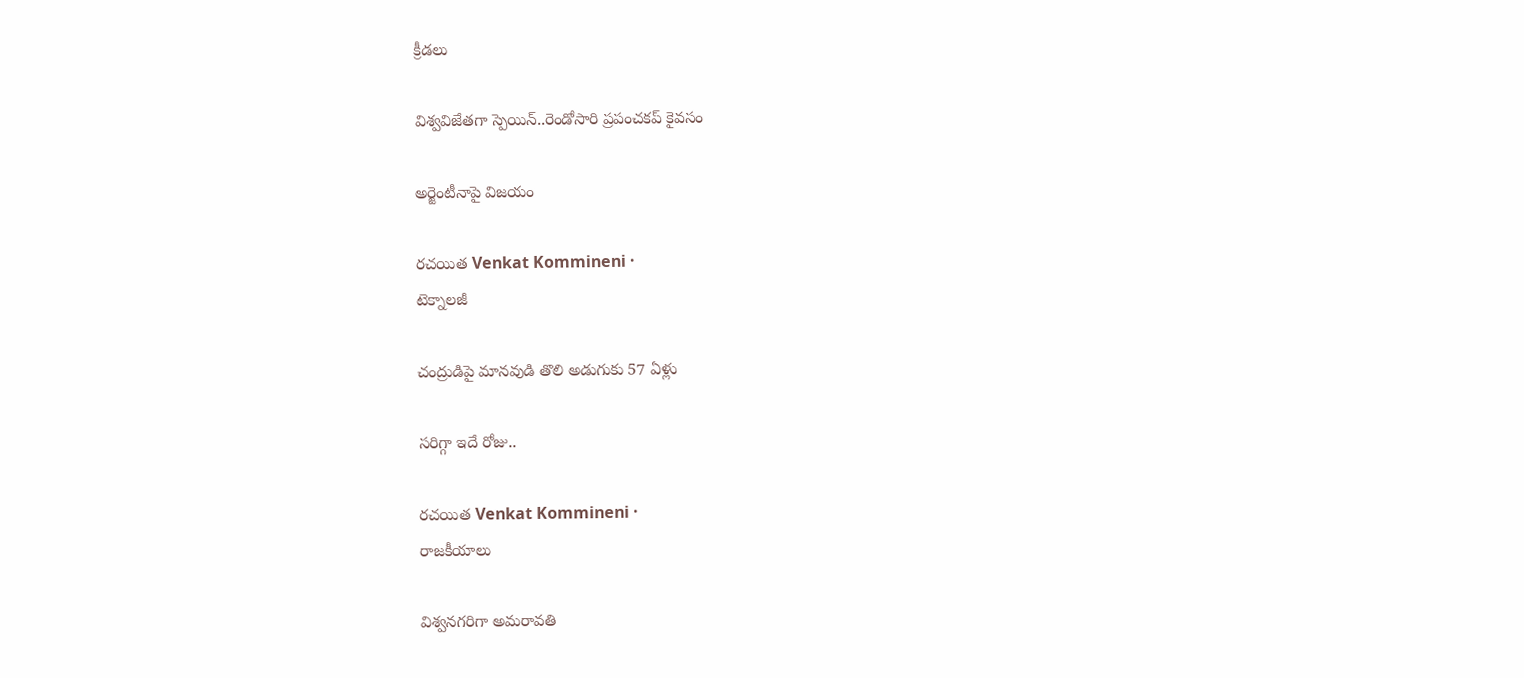క్రీడలు

విశ్వవిజేతగా స్పెయిన్..రెండోసారి ప్రపంచకప్ కైవసం

అర్జెంటీనాపై విజయం

రచయిత Venkat Kommineni ·
టెక్నాలజీ

చంద్రుడిపై మానవుడి తొలి అడుగుకు 57 ఏళ్లు

సరిగ్గా ఇదే రోజు..

రచయిత Venkat Kommineni ·
రాజకీయాలు

విశ్వనగరిగా అమరావతి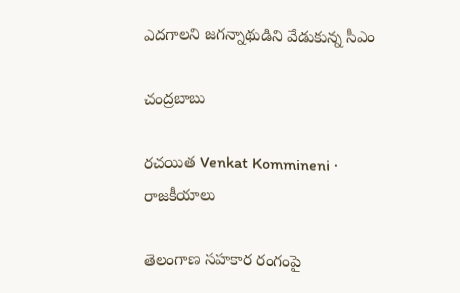ఎదగాలని జగన్నాథుడిని వేడుకున్న సీఎం

చంద్రబాబు

రచయిత Venkat Kommineni ·
రాజకీయాలు

తెలంగాణ సహకార రంగంపై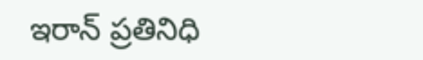ఇరాన్‌ ప్రతినిధి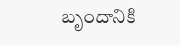బృందానికి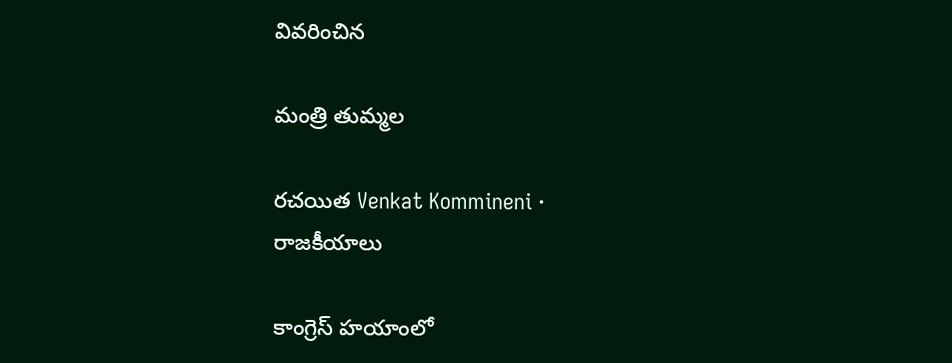వివరించిన

మంత్రి తుమ్మల

రచయిత Venkat Kommineni ·
రాజకీయాలు

కాంగ్రెస్ హయాంలో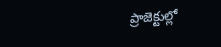ప్రాజెక్టుల్లో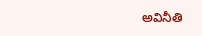అవినీతి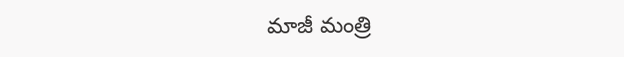మాజీ మంత్రి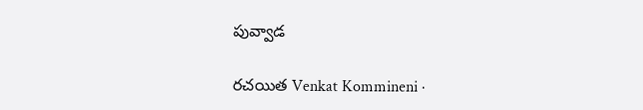పువ్వాడ

రచయిత Venkat Kommineni ·